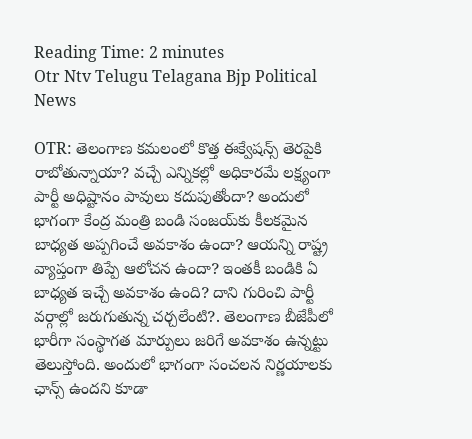Reading Time: 2 minutes
Otr Ntv Telugu Telagana Bjp Political News

OTR: తెలంగాణ కమలంలో కొత్త ఈక్వేషన్స్‌ తెరపైకి రాబోతున్నాయా? వచ్చే ఎన్నికల్లో అధికారమే లక్ష్యంగా పార్టీ అధిష్టానం పావులు కదుపుతోందా? అందులో భాగంగా కేంద్ర మంత్రి బండి సంజయ్‌కు కీలకమైన బాధ్యత అప్పగించే అవకాశం ఉందా? ఆయన్ని రాష్ట్ర వ్యాప్తంగా తిప్పే ఆలోచన ఉందా? ఇంతకీ బండికి ఏ బాధ్యత ఇచ్చే అవకాశం ఉంది? దాని గురించి పార్టీ వర్గాల్లో జరుగుతున్న చర్చలేంటి?. తెలంగాణ బీజేపీలో భారీగా సంస్థాగత మార్పులు జరిగే అవకాశం ఉన్నట్టు తెలుస్తోంది. అందులో భాగంగా సంచలన నిర్ణయాలకు ఛాన్స్‌ ఉందని కూడా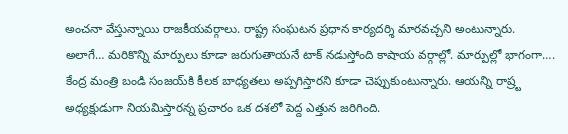అంచనా వేస్తున్నాయి రాజకీయవర్గాలు. రాష్ట్ర సంఘటన ప్రధాన కార్యదర్శి మారవచ్చని అంటున్నారు. అలాగే… మరికొన్ని మార్పులు కూడా జరుగుతాయనే టాక్‌ నడుస్తోంది కాషాయ వర్గాల్లో. మార్పుల్లో భాగంగా…. కేంద్ర మంత్రి బండి సంజయ్‌కి కీలక బాధ్యతలు అప్పగిస్తారని కూడా చెప్పుకుంటున్నారు. ఆయన్ని రాష్ర్ట అధ్యక్షుడుగా నియమిస్తారన్న ప్రచారం ఒక దశలో పెద్ద ఎత్తున జరిగింది.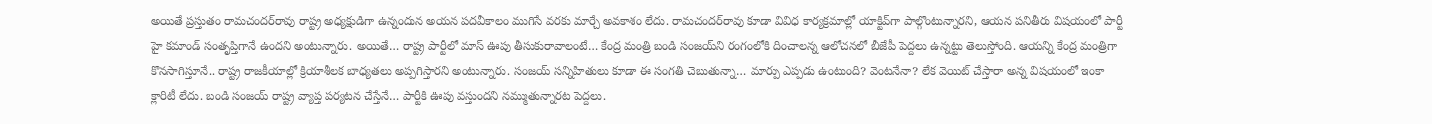అయితే ప్రస్తుతం రామచందర్‌రావు రాష్ట్ర అధ్యక్షుడిగా ఉన్నందున అయన పదవీకాలం ముగిసే వరకు మార్చే అవకాశం లేదు. రామచందర్‌రావు కూడా వివిధ కార్యక్రమాల్లో యాక్టివ్‌గా పాల్గొంటున్నారని, ఆయన పనితీరు విషయంలో పార్టీ హై కమాండ్ సంతృప్తిగానే ఉందని అంటున్నారు. అయితే… రాష్ట్ర పార్టీలో మాస్‌ ఊపు తీసుకురావాలంటే… కేంద్ర మంత్రి బండి సంజయ్‌ని రంగంలోకి దించాలన్న ఆలోచనలో బీజేపీ పెద్దలు ఉన్నట్టు తెలుస్తోంది. ఆయన్ని కేంద్ర మంత్రిగా కొనసాగిస్తూనే.. రాష్ట్ర రాజకీయాల్లో క్రియాశీలక బాధ్యతలు అప్పగిస్తారని అంటున్నారు. సంజయ్‌ సన్నిహితులు కూడా ఈ సంగతి చెబుతున్నా… మార్పు ఎప్పడు ఉంటుంది? వెంటనేనా? లేక వెయిట్‌ చేస్తారా అన్న విషయంలో ఇంకా క్లారిటీ లేదు. బండి సంజయ్‌ రాష్ట్ర వ్యాప్త పర్యటన చేస్తేనే… పార్టీకి ఊపు వస్తుందని నమ్ముతున్నారట పెద్దలు.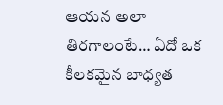ఆయన అలా తిరగాలంటే… ఏదో ఒక కీలకమైన బాధ్యత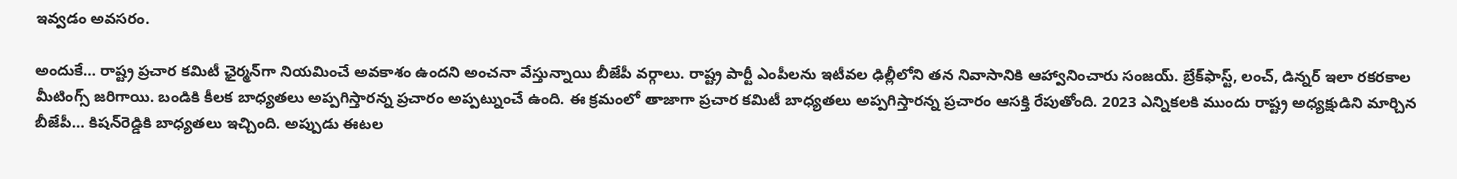ఇవ్వడం అవసరం.

అందుకే… రాష్ట్ర ప్రచార కమిటీ ఛైర్మన్‌గా నియమించే అవకాశం ఉందని అంచనా వేస్తున్నాయి బీజేపీ వర్గాలు. రాష్ట్ర పార్టీ ఎంపీలను ఇటీవల ఢిల్లీలోని తన నివాసానికి ఆహ్వానించారు సంజయ్‌. బ్రేక్‌ఫాస్ట్‌, లంచ్, డిన్నర్ ఇలా రకరకాల మీటింగ్స్‌ జరిగాయి. బండికి కీలక బాధ్యతలు అప్పగిస్తారన్న ప్రచారం అప్పట్నుంచే ఉంది. ఈ క్రమంలో తాజాగా ప్రచార కమిటీ బాధ్యతలు అప్పగిస్తారన్న ప్రచారం ఆసక్తి రేపుతోంది. 2023 ఎన్నికలకి ముందు రాష్ట్ర అధ్యక్షుడిని మార్చిన బీజేపీ… కిషన్‌రెడ్డికి బాధ్యతలు ఇచ్చింది. అప్పుడు ఈటల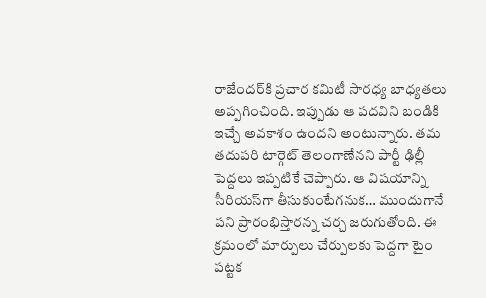రాజేందర్‌కి ప్రచార కమిటీ సారధ్య బాధ్యతలు అప్పగించింది. ఇప్పుడు ఆ పదవిని బండికి ఇచ్చే అవకాశం ఉందని అంటున్నారు. తమ తదుపరి టార్గెట్‌ తెలంగాణేనని పార్టీ ఢిల్లీ పెద్దలు ఇప్పటికే చెప్పారు. ఆ విషయాన్ని సీరియస్‌గా తీసుకుంటేగనుక… ముందుగానే పని ప్రారంభిస్తారన్న చర్చ జరుగుతోంది. ఈ క్రమంలో మార్పులు చేర్పులకు పెద్దగా టైం పట్టక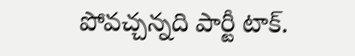పోవచ్చన్నది పార్టీ టాక్‌.